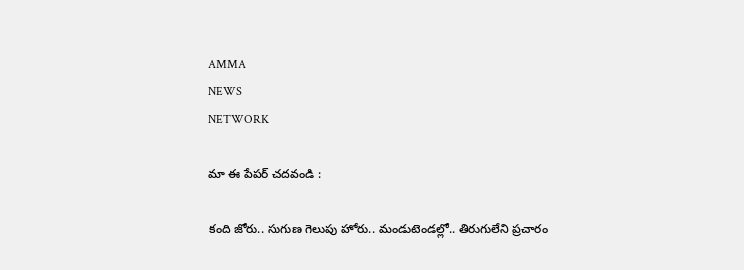AMMA
NEWS
NETWORK

మా ఈ పేపర్ చదవండి :

కంది జోరు.. సుగుణ గెలుపు హోరు.. మండుటెండల్లో.. తిరుగులేని ప్రచారం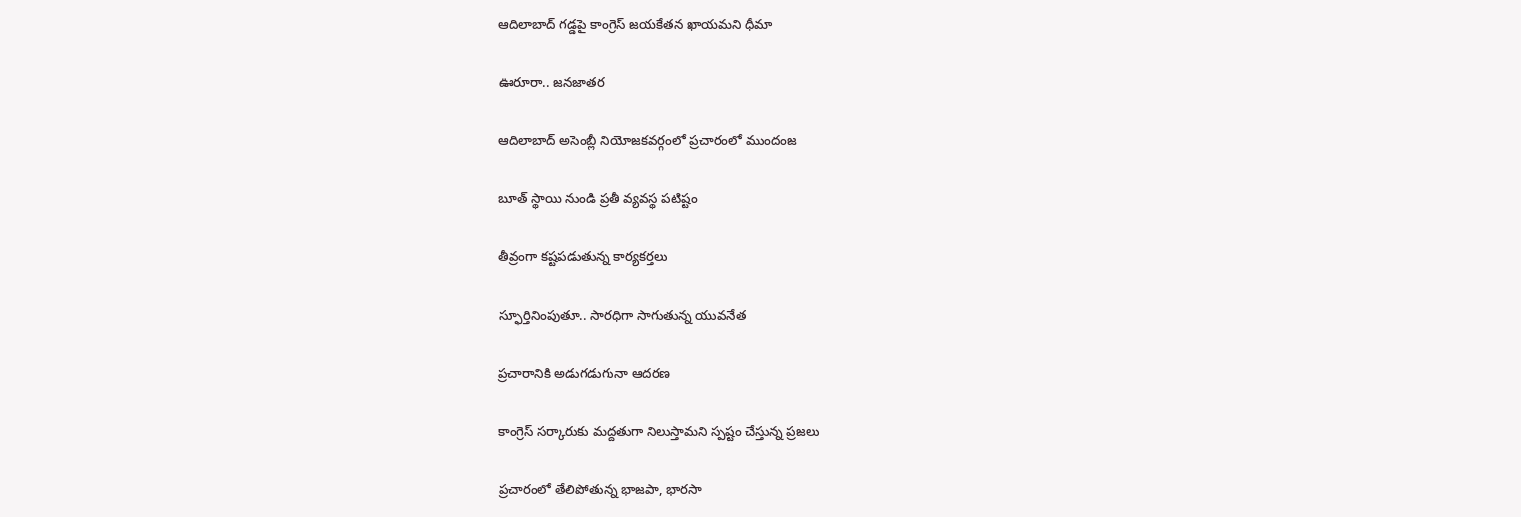ఆదిలాబాద్ గడ్డపై కాంగ్రెస్ జయకేతన ఖాయమని ధీమా

ఊరూరా.. జనజాతర

ఆదిలాబాద్ అసెంబ్లీ నియోజకవర్గంలో ప్రచారంలో ముందంజ

బూత్ స్థాయి నుండి ప్రతీ వ్యవస్థ పటిష్టం

తీవ్రంగా కష్టపడుతున్న కార్యకర్తలు

స్ఫూర్తినింపుతూ.. సారధిగా సాగుతున్న యువనేత

ప్రచారానికి అడుగడుగునా ఆదరణ

కాంగ్రెస్ సర్కారుకు మద్దతుగా నిలుస్తామని స్పష్టం చేస్తున్న ప్రజలు

ప్రచారంలో తేలిపోతున్న భాజపా, భారసా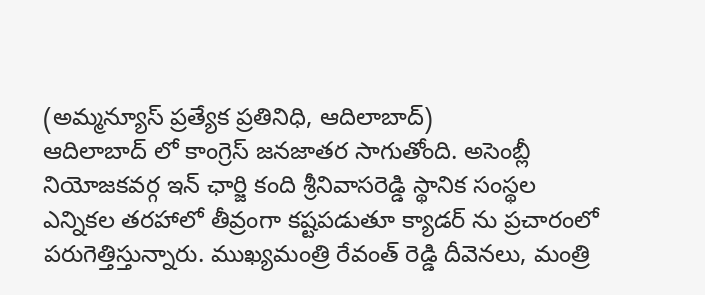(అమ్మన్యూస్ ప్రత్యేక ప్రతినిధి, ఆదిలాబాద్)
ఆదిలాబాద్ లో కాంగ్రెస్ జనజాతర సాగుతోంది. అసెంబ్లీ నియోజకవర్గ ఇన్ ఛార్జి కంది శ్రీనివాసరెడ్డి స్థానిక సంస్థల ఎన్నికల తరహాలో తీవ్రంగా కష్టపడుతూ క్యాడర్ ను ప్రచారంలో పరుగెత్తిస్తున్నారు. ముఖ్యమంత్రి రేవంత్ రెడ్డి దీవెనలు, మంత్రి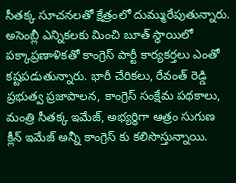సీతక్క సూచనలతో క్షేత్రంలో దుమ్మురేపుతున్నారు. అసెంబ్లీ ఎన్నికలకు మించి బూత్ స్థాయిలో పక్కాప్రణాళికతో కాంగ్రెస్ పార్టీ కార్యకర్తలు ఎంతో కష్టపడుతున్నారు. భారీ చేరికలు, రేవంత్ రెడ్డి ప్రభుత్వ ప్రజాపాలన, కాంగ్రెస్ సంక్షేమ పథకాలు, మంత్రి సీతక్క ఇమేజ్, అభ్యర్ధిగా ఆత్రం సుగుణ క్లీన్ ఇమేజ్ అన్నీ కాంగ్రెస్ కు కలిసొస్తున్నాయి.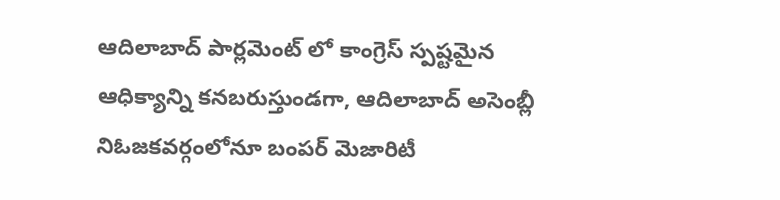ఆదిలాబాద్ పార్లమెంట్ లో కాంగ్రెస్ స్పష్టమైన ఆధిక్యాన్ని కనబరుస్తుండగా, ఆదిలాబాద్ అసెంబ్లీ నిఓజకవర్గంలోనూ బంపర్ మెజారిటీ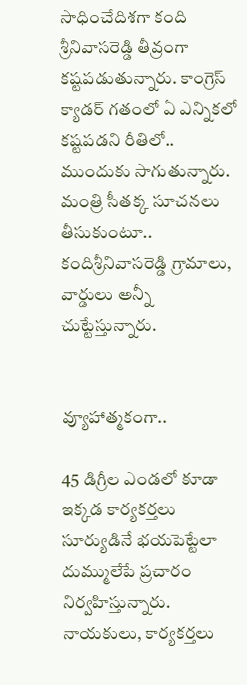సాధించేదిశగా కంది శ్రీనివాసరెడ్డి తీవ్రంగా కష్టపడుతున్నారు. కాంగ్రెస్ క్యాడర్ గతంలో ఏ ఎన్నికలో కష్టపడని రీతిలో.. ముందుకు సాగుతున్నారు. మంత్రి సీతక్క సూచనలు తీసుకుంటూ.. కందిశ్రీనివాసరెడ్డి గ్రామాలు, వార్డులు అన్నీ చుట్టేస్తున్నారు.


వ్యూహాత్మకంగా..

45 డిగ్రీల ఎండలో కూడా ఇక్కడ కార్యకర్తలు సూర్యుడినే భయపెట్టేలా దుమ్ములేపే ప్రచారం నిర్వహిస్తున్నారు. నాయకులు, కార్యకర్తలు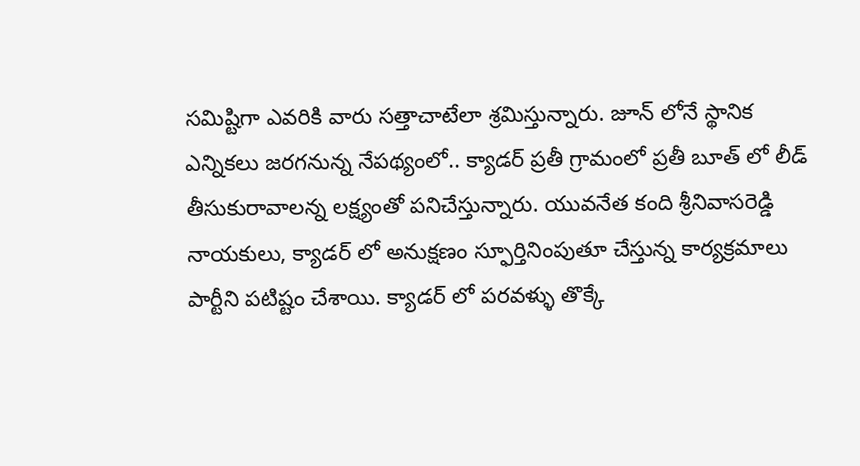సమిష్టిగా ఎవరికి వారు సత్తాచాటేలా శ్రమిస్తున్నారు. జూన్ లోనే స్థానిక ఎన్నికలు జరగనున్న నేపథ్యంలో.. క్యాడర్ ప్రతీ గ్రామంలో ప్రతీ బూత్ లో లీడ్ తీసుకురావాలన్న లక్ష్యంతో పనిచేస్తున్నారు. యువనేత కంది శ్రీనివాసరెడ్డి నాయకులు, క్యాడర్ లో అనుక్షణం స్ఫూర్తినింపుతూ చేస్తున్న కార్యక్రమాలు పార్టీని పటిష్టం చేశాయి. క్యాడర్ లో పరవళ్ళు తొక్కే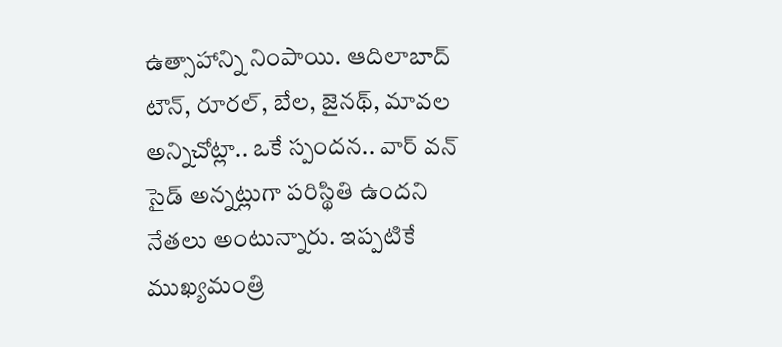ఉత్సాహాన్ని నింపాయి. ఆదిలాబాద్ టౌన్, రూరల్, బేల, జైనథ్, మావల అన్నిచోట్లా.. ఒకే స్పందన.. వార్ వన్ సైడ్ అన్నట్లుగా పరిస్థితి ఉందని నేతలు అంటున్నారు. ఇప్పటికే ముఖ్యమంత్రి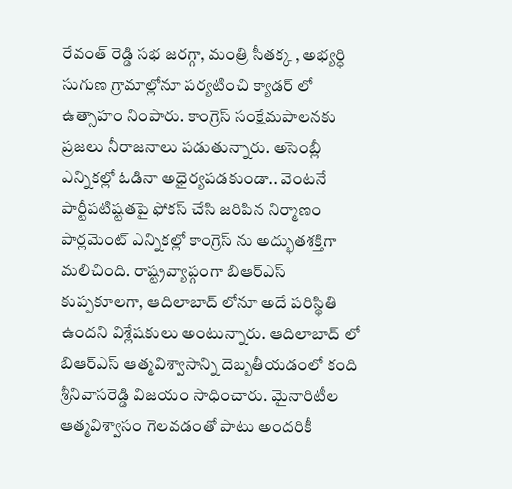రేవంత్ రెడ్డి సభ జరగ్గా, మంత్రి సీతక్క , అభ్యర్ధి సుగుణ గ్రామాల్లోనూ పర్యటించి క్యాడర్ లో ఉత్సాహం నింపారు. కాంగ్రెస్ సంక్షేమపాలనకు ప్రజలు నీరాజనాలు పడుతున్నారు. అసెంబ్లీ ఎన్నికల్లో ఓడినా అధైర్యపడకుండా.. వెంటనే పార్టీపటిష్టతపై ఫోకస్ చేసి జరిపిన నిర్మాణం పార్లమెంట్ ఎన్నికల్లో కాంగ్రెస్ ను అద్భుతశక్తిగా మలిచింది. రాష్ట్రవ్యాప్గంగా బిఆర్ఎస్ కుప్పకూలగా, ఆదిలాబాద్ లోనూ అదే పరిస్థితి ఉందని విశ్లేషకులు అంటున్నారు. ఆదిలాబాద్ లో బిఆర్ఎస్ ఆత్మవిశ్వాసాన్ని దెబ్బతీయడంలో కంది శ్రీనివాసరెడ్డి విజయం సాధించారు. మైనారిటీల ఆత్మవిశ్వాసం గెలవడంతో పాటు అందరికీ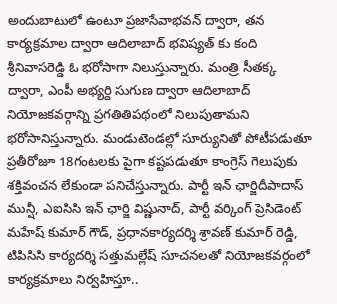అందుబాటులో ఉంటూ ప్రజాసేవాభవన్ ద్వారా, తన కార్యక్రమాల ద్వారా ఆదిలాబాద్ భవిష్యత్ కు కంది శ్రీనివాసరెడ్డి ఓ భరోసాగా నిలుస్తున్నారు. మంత్రి సీతక్క ద్వారా, ఎంపీ అభ్యర్ది సుగుణ ద్వారా ఆదిలాబాద్ నియోజకవర్గాన్ని ప్రగతితిపథంలో నిలుపుతామని భరోసానిస్తున్నారు. మండుటెండల్లో సూర్యునితో పోటీపడుతూ ప్రతీరోజూ 18గంటలకు పైగా కష్టపడుతూ కాంగ్రెస్ గెలుపుకు శక్తివంచన లేకుండా పనిచేస్తున్నారు. పార్టీ ఇన్ ఛార్జిదీపాదాస్ మున్షీ, ఎఐసిసి ఇన్ ఛార్జి విష్ణునాద్, పార్టీ వర్కింగ్ ప్రెసిడెంట్ మహేష్ కుమార్ గౌడ్, ప్రధానకార్యదర్శి శ్రావణ్ కుమార్ రెడ్డి, టిపిసిసి కార్యదర్శి సత్తుమల్లేష్ సూచనలతో నియోజకవర్గంలో కార్యక్రమాలు నిర్వహిస్తూ..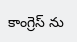కాంగ్రెస్ ను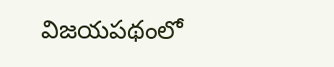విజయపథంలో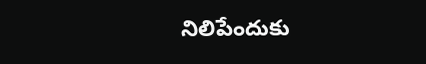నిలిపేందుకు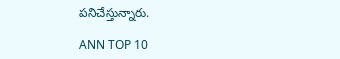పనిచేస్తున్నారు.

ANN TOP 10